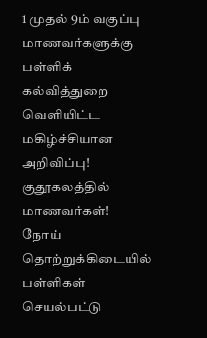1 முதல் 9ம் வகுப்பு மாணவர்களுக்கு பள்ளிக் கல்வித்துறை வெளியிட்ட மகிழ்ச்சியான அறிவிப்பு! குதூகலத்தில் மாணவர்கள்!
நோய் தொற்றுக்கிடையில் பள்ளிகள் செயல்பட்டு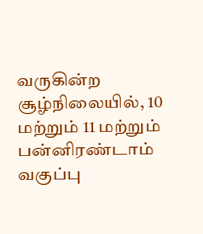வருகின்ற சூழ்நிலையில், 10 மற்றும் 11 மற்றும் பன்னிரண்டாம் வகுப்பு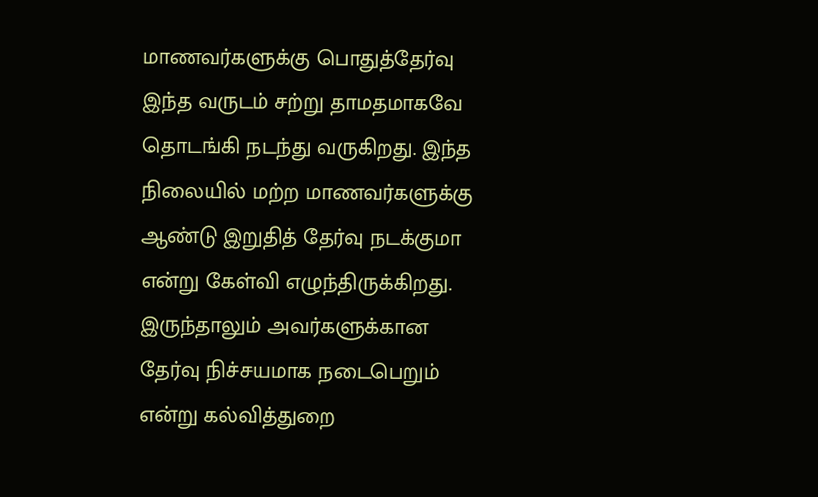மாணவர்களுக்கு பொதுத்தேர்வு இந்த வருடம் சற்று தாமதமாகவே தொடங்கி நடந்து வருகிறது. இந்த நிலையில் மற்ற மாணவர்களுக்கு ஆண்டு இறுதித் தேர்வு நடக்குமா என்று கேள்வி எழுந்திருக்கிறது. இருந்தாலும் அவர்களுக்கான தேர்வு நிச்சயமாக நடைபெறும் என்று கல்வித்துறை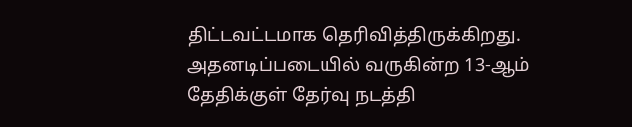திட்டவட்டமாக தெரிவித்திருக்கிறது. அதனடிப்படையில் வருகின்ற 13-ஆம் தேதிக்குள் தேர்வு நடத்தி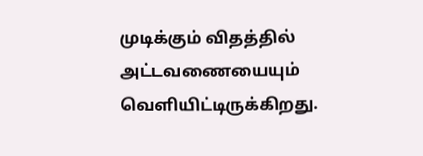முடிக்கும் விதத்தில் அட்டவணையையும் வெளியிட்டிருக்கிறது.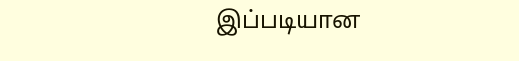இப்படியான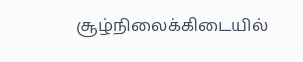சூழ்நிலைக்கிடையில்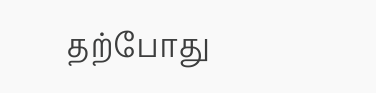தற்போது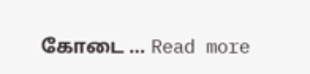கோடை … Read more